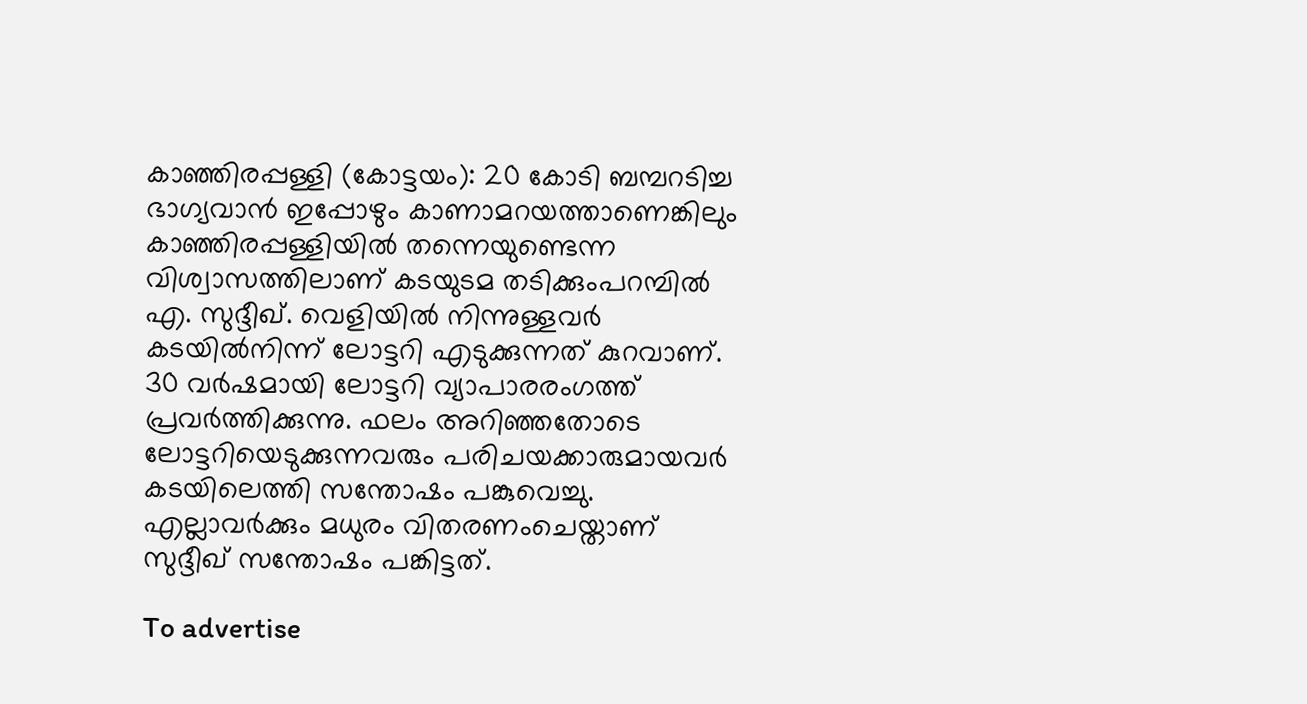കാഞ്ഞിരപ്പള്ളി (കോട്ടയം): 20 കോടി ബമ്പറടിച്ച ഭാഗ്യവാൻ ഇപ്പോഴും കാണാമറയത്താണെങ്കിലും കാഞ്ഞിരപ്പള്ളിയിൽ തന്നെയുണ്ടെന്ന വിശ്വാസത്തിലാണ് കടയുടമ തടിക്കുംപറമ്പിൽ എ. സുദ്ദീഖ്. വെളിയിൽ നിന്നുള്ളവർ കടയിൽനിന്ന് ലോട്ടറി എടുക്കുന്നത് കുറവാണ്. 30 വർഷമായി ലോട്ടറി വ്യാപാരരംഗത്ത് പ്രവർത്തിക്കുന്നു. ഫലം അറിഞ്ഞതോടെ ലോട്ടറിയെടുക്കുന്നവരും പരിചയക്കാരുമായവർ കടയിലെത്തി സന്തോഷം പങ്കുവെച്ചു. എല്ലാവർക്കും മധുരം വിതരണംചെയ്താണ് സുദ്ദീഖ് സന്തോഷം പങ്കിട്ടത്.

To advertise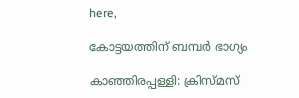here,

കോട്ടയത്തിന് ബമ്പർ ഭാഗ്യം

കാഞ്ഞിരപ്പള്ളി: ക്രിസ്മസ്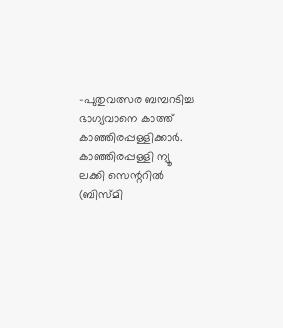-പുതുവത്സര ബമ്പറടിച്ച ഭാഗ്യവാനെ കാത്ത് കാഞ്ഞിരപ്പള്ളിക്കാർ. കാഞ്ഞിരപ്പള്ളി ന്യൂ ലക്കി സെന്ററിൽ (ബിസ്മി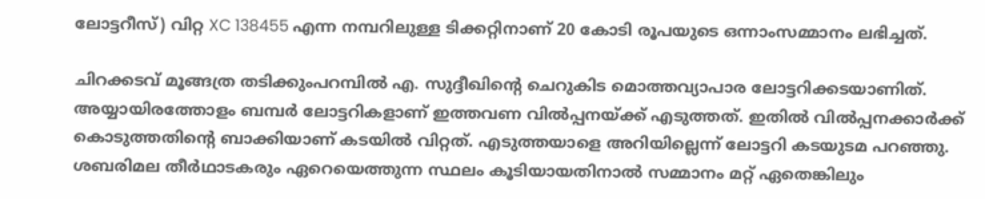ലോട്ടറീസ്) വിറ്റ XC 138455 എന്ന നമ്പറിലുള്ള ടിക്കറ്റിനാണ് 20 കോടി രൂപയുടെ ഒന്നാംസമ്മാനം ലഭിച്ചത്.

ചിറക്കടവ് മൂങ്ങത്ര തടിക്കുംപറമ്പിൽ എ. സുദ്ദീഖിന്റെ ചെറുകിട മൊത്തവ്യാപാര ലോട്ടറിക്കടയാണിത്. അയ്യായിരത്തോളം ബമ്പർ ലോട്ടറികളാണ് ഇത്തവണ വിൽപ്പനയ്ക്ക്‌ എടുത്തത്. ഇതിൽ വിൽപ്പനക്കാർക്ക് കൊടുത്തതിന്റെ ബാക്കിയാണ് കടയിൽ വിറ്റത്. എടുത്തയാളെ അറിയില്ലെന്ന് ലോട്ടറി കടയുടമ പറഞ്ഞു. ശബരിമല തീർഥാടകരും ഏറെയെത്തുന്ന സ്ഥലം കൂടിയായതിനാൽ സമ്മാനം മറ്റ് ഏതെങ്കിലും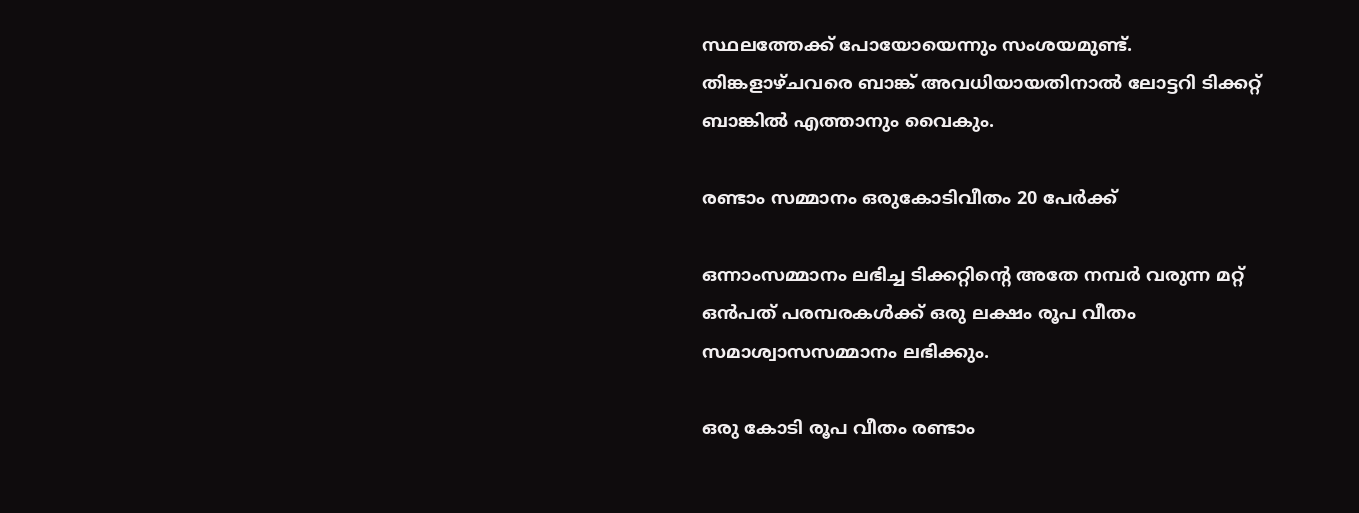സ്ഥലത്തേക്ക് പോയോയെന്നും സംശയമുണ്ട്. തിങ്കളാഴ്ചവരെ ബാങ്ക് അവധിയായതിനാൽ ലോട്ടറി ടിക്കറ്റ് ബാങ്കിൽ എത്താനും വൈകും.

രണ്ടാം സമ്മാനം ഒരുകോടിവീതം 20 പേർക്ക്

ഒന്നാംസമ്മാനം ലഭിച്ച ടിക്കറ്റിന്റെ അതേ നമ്പർ വരുന്ന മറ്റ് ഒൻപത് പരമ്പരകൾക്ക് ഒരു ലക്ഷം രൂപ വീതം സമാശ്വാസസമ്മാനം ലഭിക്കും.

ഒരു കോടി രൂപ വീതം രണ്ടാം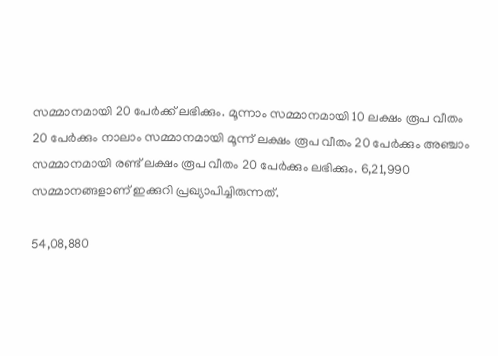സമ്മാനമായി 20 പേർക്ക് ലഭിക്കും. മൂന്നാം സമ്മാനമായി 10 ലക്ഷം രൂപ വീതം 20 പേർക്കും നാലാം സമ്മാനമായി മൂന്ന് ലക്ഷം രൂപ വീതം 20 പേർക്കും അഞ്ചാം സമ്മാനമായി രണ്ട് ലക്ഷം രൂപ വീതം 20 പേർക്കും ലഭിക്കും. 6,21,990 സമ്മാനങ്ങളാണ് ഇക്കുറി പ്രഖ്യാപിച്ചിരുന്നത്.

54,08,880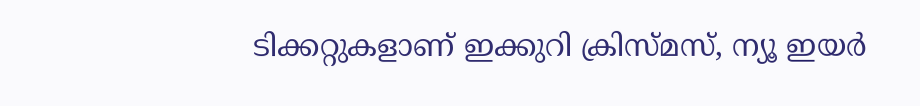ടിക്കറ്റുകളാണ് ഇക്കുറി ക്രിസ്മസ്, ന്യൂ ഇയർ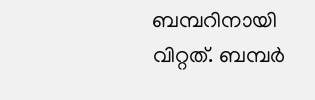ബമ്പറിനായി വിറ്റത്. ബമ്പർ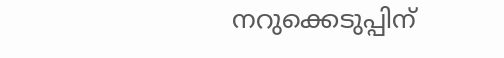നറുക്കെടുപ്പിന്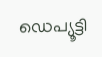ഡെപ്യൂട്ടി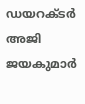ഡയറക്ടർ അജി ജയകുമാർ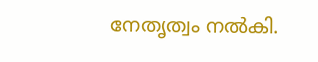നേതൃത്വം നൽകി.